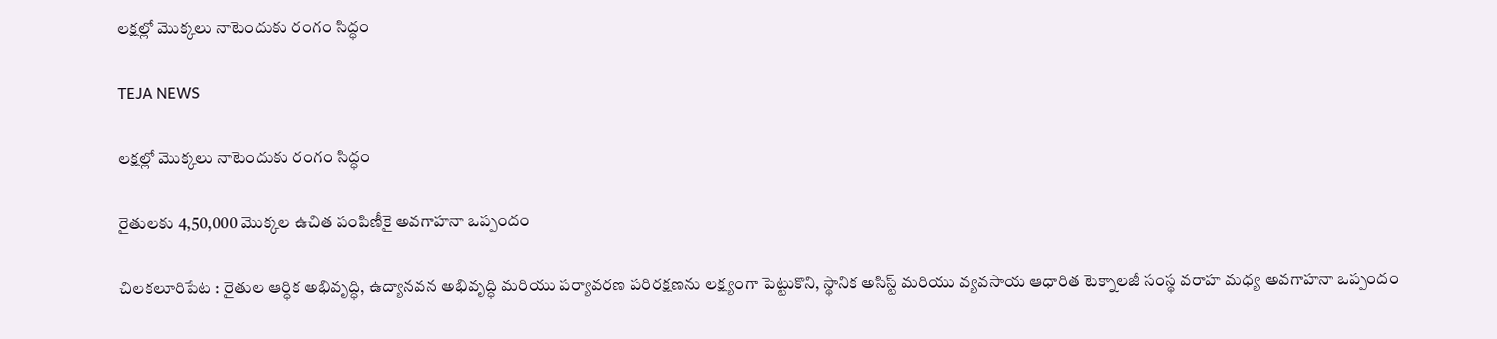లక్షల్లో మొక్కలు నాటెందుకు రంగం సిద్ధం

TEJA NEWS

లక్షల్లో మొక్కలు నాటెందుకు రంగం సిద్ధం

రైతులకు 4,50,000 మొక్కల ఉచిత పంపిణీకై అవగాహనా ఒప్పందం

చిలకలూరిపేట : రైతుల ఆర్ధిక అభివృద్ధి, ఉద్యానవన అభివృద్ధి మరియు పర్యావరణ పరిరక్షణను లక్ష్యంగా పెట్టుకొని, స్థానిక అసిస్ట్ మరియు వ్యవసాయ ఆధారిత టెక్నాలజీ సంస్థ వరాహ మధ్య అవగాహనా ఒప్పందం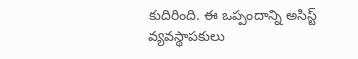కుదిరింది. ఈ ఒప్పందాన్ని అసిస్ట్ వ్యవస్థాపకులు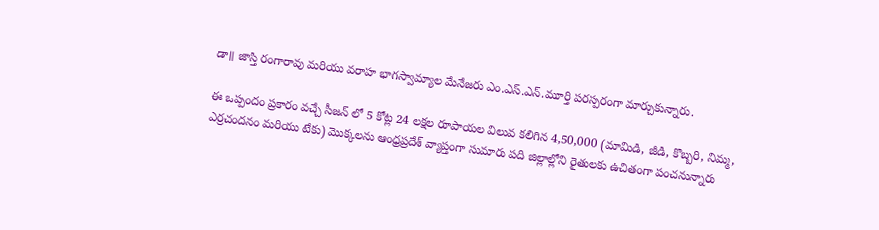డా॥ జాస్తి రంగారావు మరియు వరాహ భాగస్వామ్యాల మేనేజరు ఎం.ఎస్.ఎన్.మూర్తి పరస్పరంగా మార్చుకున్నారు.

ఈ ఒప్పందం ప్రకారం వచ్చే సీజన్ లో 5 కోట్ల 24 లక్షల రూపాయల విలువ కలిగిన 4,50,000 (మామిడి, జీడి, కొబ్బరి, నిమ్మ, ఎర్రచందనం మరియు టేకు) మొక్కలను ఆంధ్రప్రదేశ్ వ్యాప్తంగా సుమారు పది జిల్లాల్లోని రైతులకు ఉచితంగా పంచనున్నారు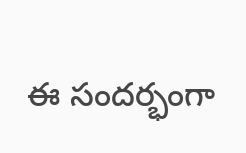ఈ సందర్భంగా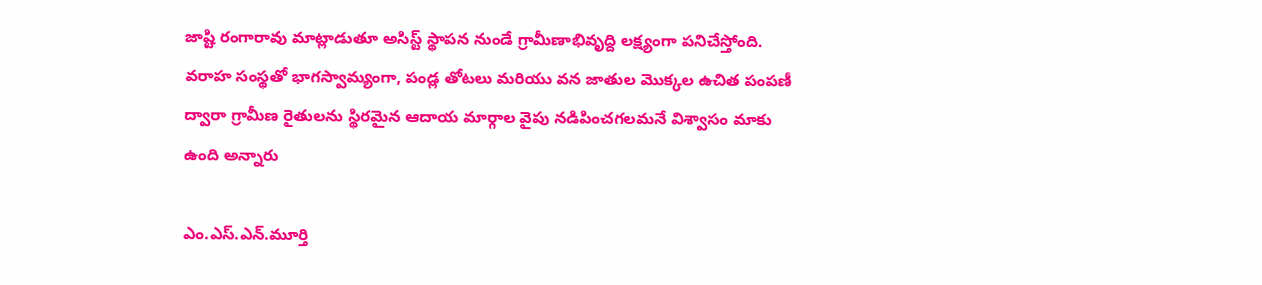జాష్టి రంగారావు మాట్లాడుతూ అసిస్ట్ స్థాపన నుండే గ్రామీణాభివృద్ది లక్ష్యంగా పనిచేస్తోంది. వరాహ సంస్థతో భాగస్వామ్యంగా, పండ్ల తోటలు మరియు వన జాతుల మొక్కల ఉచిత పంపణీ ద్వారా గ్రామీణ రైతులను స్థిరమైన ఆదాయ మార్గాల వైపు నడిపించగలమనే విశ్వాసం మాకు ఉంది అన్నారు

ఎం.ఎస్.ఎన్.మూర్తి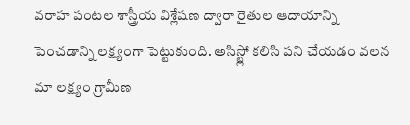వరాహ పంటల శాస్త్రీయ విశ్లేషణ ద్వారా రైతుల ఆదాయాన్ని పెంచడాన్ని లక్ష్యంగా పెట్టుకుంది. అసిస్ట్లో కలిసి పని చేయడం వలన మా లక్ష్యం గ్రామీణ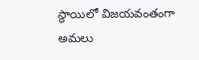స్థాయిలో విజయవంతంగా అమలు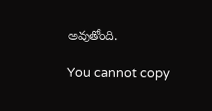అవుతోంది.

You cannot copy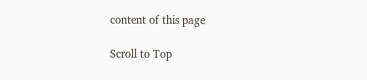content of this page

Scroll to Top